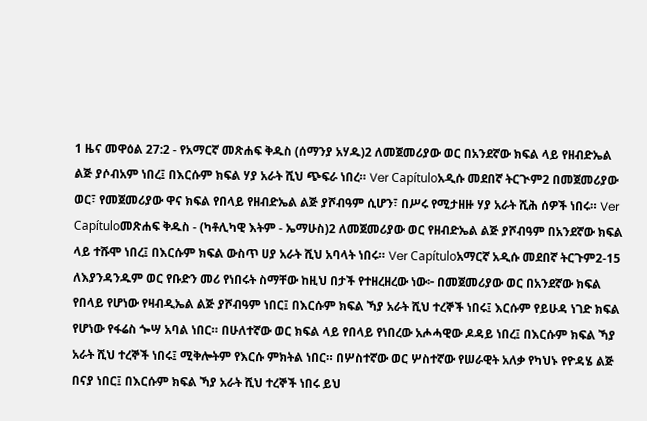1 ዜና መዋዕል 27:2 - የአማርኛ መጽሐፍ ቅዱስ (ሰማንያ አሃዱ)2 ለመጀመሪያው ወር በአንደኛው ክፍል ላይ የዘብድኤል ልጅ ያሶብአም ነበረ፤ በእርሱም ክፍል ሃያ አራት ሺህ ጭፍራ ነበረ። Ver Capítuloአዲሱ መደበኛ ትርጒም2 በመጀመሪያው ወር፣ የመጀመሪያው ዋና ክፍል የበላይ የዘብድኤል ልጅ ያሾብዓም ሲሆን፣ በሥሩ የሚታዘዙ ሃያ አራት ሺሕ ሰዎች ነበሩ። Ver Capítuloመጽሐፍ ቅዱስ - (ካቶሊካዊ እትም - ኤማሁስ)2 ለመጀመሪያው ወር የዘብድኤል ልጅ ያሾብዓም በአንደኛው ክፍል ላይ ተሹሞ ነበረ፤ በእርሱም ክፍል ውስጥ ሀያ አራት ሺህ አባላት ነበሩ። Ver Capítuloአማርኛ አዲሱ መደበኛ ትርጉም2-15 ለእያንዳንዱም ወር የቡድን መሪ የነበሩት ስማቸው ከዚህ በታች የተዘረዘረው ነው፦ በመጀመሪያው ወር በአንደኛው ክፍል የበላይ የሆነው የዛብዲኤል ልጅ ያሾብዓም ነበር፤ በእርሱም ክፍል ኻያ አራት ሺህ ተረኞች ነበሩ፤ እርሱም የይሁዳ ነገድ ክፍል የሆነው የፋሬስ ጐሣ አባል ነበር። በሁለተኛው ወር ክፍል ላይ የበላይ የነበረው አሖሓዊው ዶዳይ ነበረ፤ በእርሱም ክፍል ኻያ አራት ሺህ ተረኞች ነበሩ፤ ሚቅሎትም የእርሱ ምክትል ነበር። በሦስተኛው ወር ሦስተኛው የሠራዊት አለቃ የካህኑ የዮዳሄ ልጅ በናያ ነበር፤ በእርሱም ክፍል ኻያ አራት ሺህ ተረኞች ነበሩ ይህ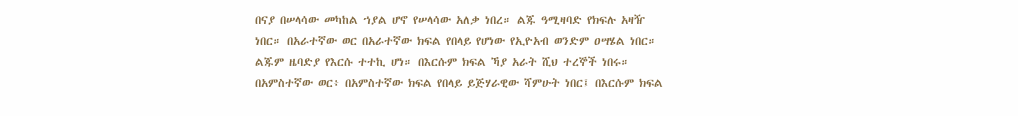በናያ በሠላሳው መካከል ኀያል ሆኖ የሠላሳው አለቃ ነበረ። ልጁ ዓሚዛባድ የክፍሉ አዛዥ ነበር። በአራተኛው ወር በአራተኛው ክፍል የበላይ የሆነው የኢዮአብ ወንድም ዐሣሄል ነበር። ልጁም ዜባድያ የእርሱ ተተኪ ሆነ። በእርሱም ክፍል ኻያ አራት ሺህ ተረኞች ነበሩ። በአምስተኛው ወር፥ በአምስተኛው ክፍል የበላይ ይጅሃራዊው ሻምሁት ነበር፤ በእርሱም ክፍል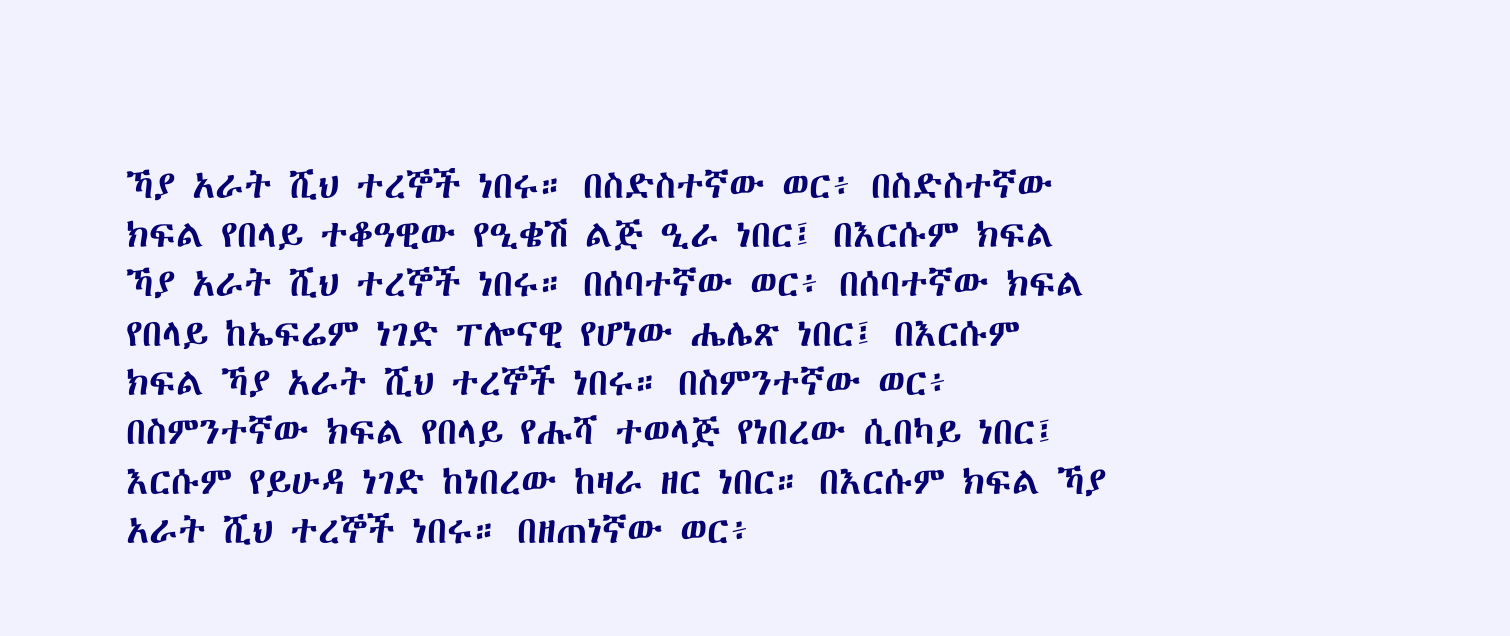ኻያ አራት ሺህ ተረኞች ነበሩ። በስድስተኛው ወር፥ በስድስተኛው ክፍል የበላይ ተቆዓዊው የዒቄሽ ልጅ ዒራ ነበር፤ በእርሱም ክፍል ኻያ አራት ሺህ ተረኞች ነበሩ። በሰባተኛው ወር፥ በሰባተኛው ክፍል የበላይ ከኤፍሬም ነገድ ፐሎናዊ የሆነው ሔሌጽ ነበር፤ በእርሱም ክፍል ኻያ አራት ሺህ ተረኞች ነበሩ። በስምንተኛው ወር፥ በስምንተኛው ክፍል የበላይ የሑሻ ተወላጅ የነበረው ሲበካይ ነበር፤ እርሱም የይሁዳ ነገድ ከነበረው ከዛራ ዘር ነበር። በእርሱም ክፍል ኻያ አራት ሺህ ተረኞች ነበሩ። በዘጠነኛው ወር፥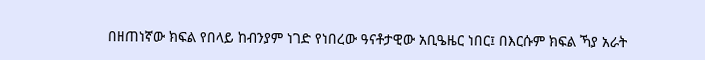በዘጠነኛው ክፍል የበላይ ከብንያም ነገድ የነበረው ዓናቶታዊው አቢዔዜር ነበር፤ በእርሱም ክፍል ኻያ አራት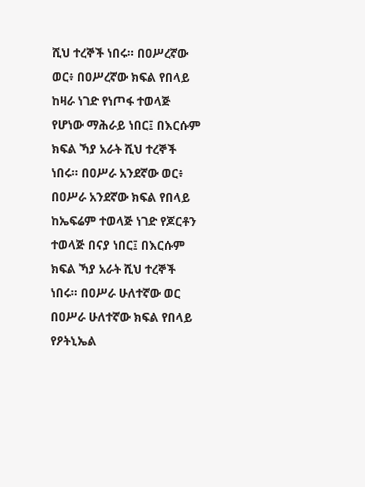ሺህ ተረኞች ነበሩ። በዐሥረኛው ወር፥ በዐሥረኛው ክፍል የበላይ ከዛራ ነገድ የነጦፋ ተወላጅ የሆነው ማሕራይ ነበር፤ በእርሱም ክፍል ኻያ አራት ሺህ ተረኞች ነበሩ። በዐሥራ አንደኛው ወር፥ በዐሥራ አንደኛው ክፍል የበላይ ከኤፍሬም ተወላጅ ነገድ የጆርቶን ተወላጅ በናያ ነበር፤ በእርሱም ክፍል ኻያ አራት ሺህ ተረኞች ነበሩ። በዐሥራ ሁለተኛው ወር በዐሥራ ሁለተኛው ክፍል የበላይ የዖትኒኤል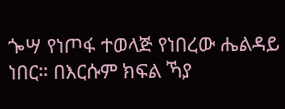ጐሣ የነጦፋ ተወላጅ የነበረው ሔልዳይ ነበር። በእርሱም ክፍል ኻያ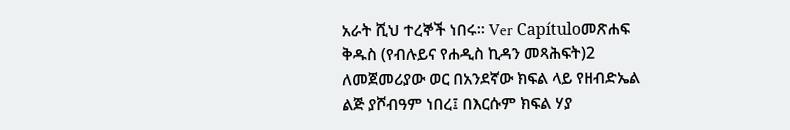አራት ሺህ ተረኞች ነበሩ። Ver Capítuloመጽሐፍ ቅዱስ (የብሉይና የሐዲስ ኪዳን መጻሕፍት)2 ለመጀመሪያው ወር በአንደኛው ክፍል ላይ የዘብድኤል ልጅ ያሾብዓም ነበረ፤ በእርሱም ክፍል ሃያ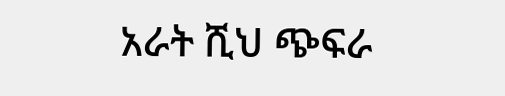አራት ሺህ ጭፍራ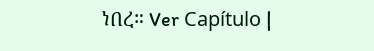ነበረ። Ver Capítulo |